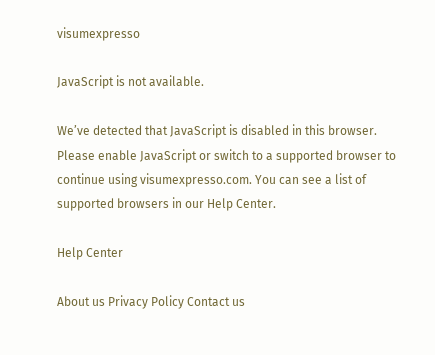visumexpresso

JavaScript is not available.

We’ve detected that JavaScript is disabled in this browser. Please enable JavaScript or switch to a supported browser to continue using visumexpresso.com. You can see a list of supported browsers in our Help Center.

Help Center

About us Privacy Policy Contact us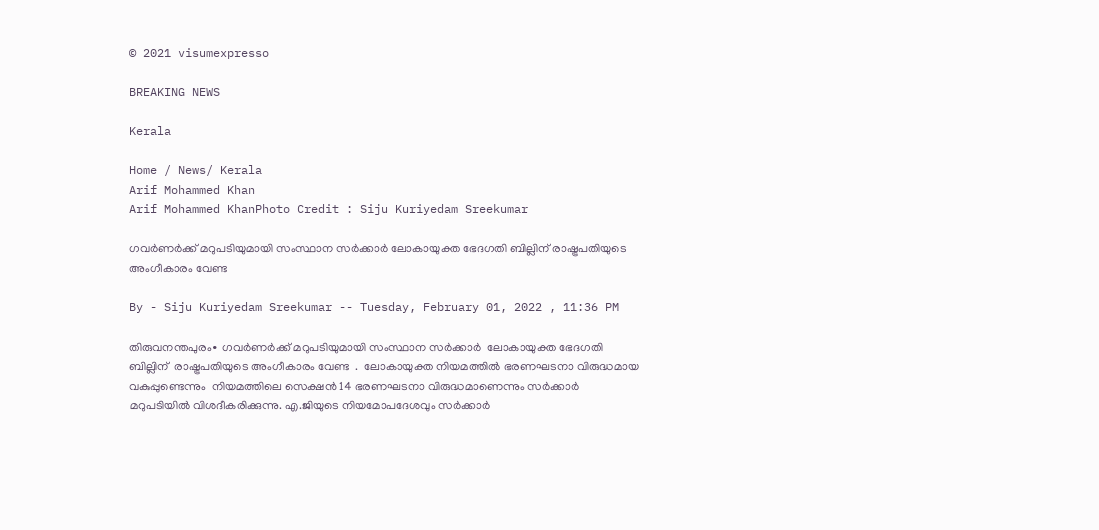© 2021 visumexpresso

BREAKING NEWS

Kerala

Home / News/ Kerala
Arif Mohammed Khan
Arif Mohammed KhanPhoto Credit : Siju Kuriyedam Sreekumar

ഗവർണർക്ക് മറുപടിയുമായി സംസ്ഥാന സർക്കാർ ലോകായുക്ത ഭേദഗതി ബില്ലിന് രാഷ്ട്രപതിയുടെ അംഗീകാരം വേണ്ട

By - Siju Kuriyedam Sreekumar -- Tuesday, February 01, 2022 , 11:36 PM

തിരുവനന്തപുരം∙ ഗവർണർക്ക് മറുപടിയുമായി സംസ്ഥാന സർക്കാർ  ലോകായുക്ത ഭേദഗതി ബില്ലിന്  രാഷ്ട്രപതിയുടെ അംഗീകാരം വേണ്ട  .  ലോകായുക്ത നിയമത്തിൽ ഭരണഘടനാ വിരുദ്ധമായ വകുപ്പുണ്ടെന്നും  നിയമത്തിലെ സെക്ഷൻ 14 ഭരണഘടനാ വിരുദ്ധമാണെന്നും സർക്കാർ മറുപടിയിൽ വിശദീകരിക്കുന്നു. എ.ജിയുടെ നിയമോപദേശവും സർക്കാർ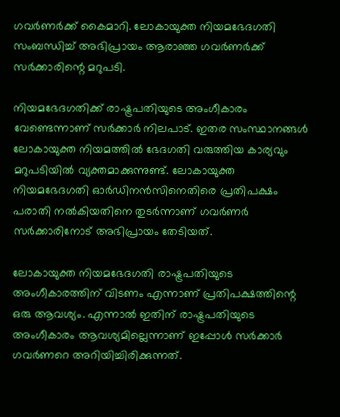ഗവർണർക്ക് കൈമാറി. ലോകായുക്ത നിയമഭേദഗതി സംബന്ധിച്ച് അഭിപ്രായം ആരാഞ്ഞ ഗവർണർക്ക് സർക്കാരിന്റെ മറുപടി.

നിയമഭേദഗതിക്ക് രാഷ്ട്രപതിയുടെ അംഗീകാരം വേണ്ടെന്നാണ് സർക്കാർ നിലപാട്. ഇതര സംസ്ഥാനങ്ങൾ ലോകായുക്ത നിയമത്തിൽ ഭേദഗതി വരുത്തിയ കാര്യവും മറുപടിയിൽ വ്യക്തമാക്കുന്നുണ്ട്. ലോകായുക്ത നിയമഭേദഗതി ഓർഡിനൻസിനെതിരെ പ്രതിപക്ഷം പരാതി നൽകിയതിനെ തുടർന്നാണ് ഗവർണർ സർക്കാരിനോട് അഭിപ്രായം തേടിയത്.

ലോകായുക്ത നിയമഭേദഗതി രാഷ്ട്രപതിയുടെ അംഗീകാരത്തിന് വിടണം എന്നാണ് പ്രതിപക്ഷത്തിന്റെ ഒരു ആവശ്യം. എന്നാൽ ഇതിന് രാഷ്ട്രപതിയുടെ അംഗീകാരം ആവശ്യമില്ലെന്നാണ് ഇപ്പോൾ സർക്കാർ ഗവർണറെ അറിയിച്ചിരിക്കുന്നത്.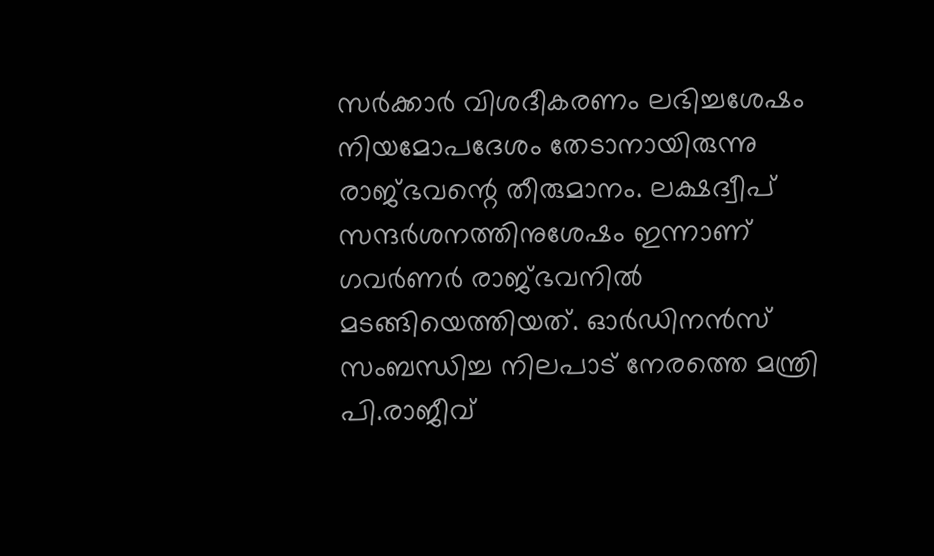സർക്കാർ വിശദീകരണം ലഭിച്ചശേഷം നിയമോപദേശം തേടാനായിരുന്നു രാജ്ഭവന്റെ തീരുമാനം. ലക്ഷദ്വീപ് സന്ദർശനത്തിനുശേഷം ഇന്നാണ് ഗവർണർ രാജ്ഭവനിൽ മടങ്ങിയെത്തിയത്. ഓർഡിനന്‍സ് സംബന്ധിച്ച നിലപാട് നേരത്തെ മന്ത്രി പി.രാജീവ്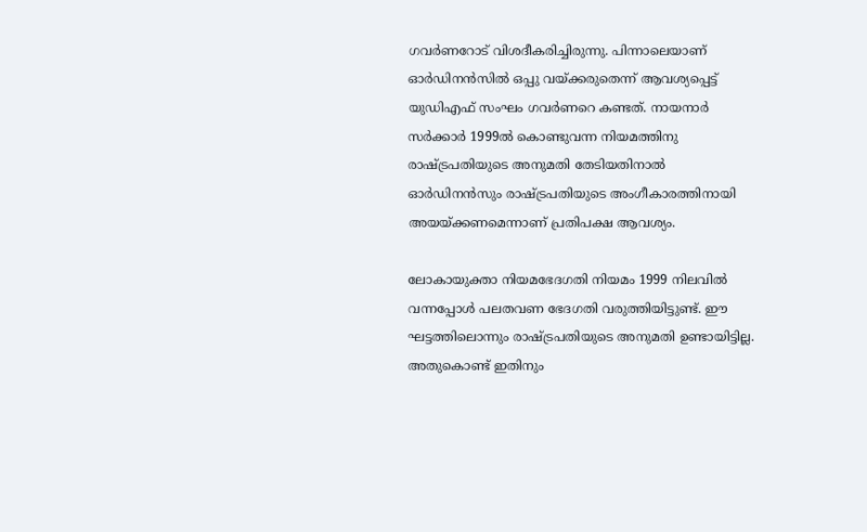ഗവർണറോട് വിശദീകരിച്ചിരുന്നു. പിന്നാലെയാണ് ഓർഡിനൻസിൽ ഒപ്പു വയ്ക്കരുതെന്ന് ആവശ്യപ്പെട്ട് യുഡിഎഫ് സംഘം ഗവർണറെ കണ്ടത്. നായനാർ സർക്കാർ 1999ൽ കൊണ്ടുവന്ന നിയമത്തിനു രാഷ്ട്രപതിയുടെ അനുമതി തേടിയതിനാൽ ഓർഡിനൻസും രാഷ്ട്രപതിയുടെ അംഗീകാരത്തിനായി അയയ്ക്കണമെന്നാണ് പ്രതിപക്ഷ ആവശ്യം.

ലോകായുക്താ നിയമഭേദഗതി നിയമം 1999 നിലവിൽ വന്നപ്പോൾ പലതവണ ഭേദഗതി വരുത്തിയിട്ടുണ്ട്. ഈ ഘട്ടത്തിലൊന്നും രാഷ്ട്രപതിയുടെ അനുമതി ഉണ്ടായിട്ടില്ല. അതുകൊണ്ട് ഇതിനും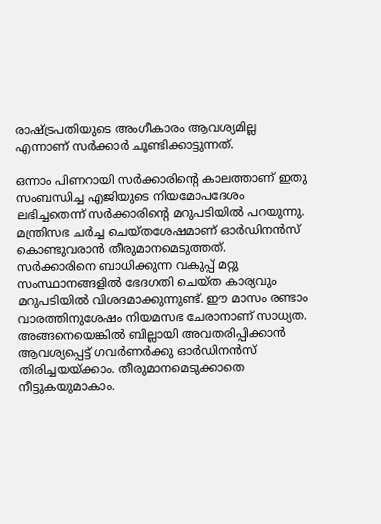രാഷ്ട്രപതിയുടെ അംഗീകാരം ആവശ്യമില്ല എന്നാണ് സർക്കാർ ചൂണ്ടിക്കാട്ടുന്നത്.

ഒന്നാം പിണറായി സർക്കാരിന്റെ കാലത്താണ് ഇതു സംബന്ധിച്ച എജിയുടെ നിയമോപദേശം ലഭിച്ചതെന്ന് സർക്കാരിന്റെ മറുപടിയിൽ പറയുന്നു. മന്ത്രിസഭ ചർച്ച ചെയ്തശേഷമാണ് ഓർഡിനൻസ് കൊണ്ടുവരാൻ തീരുമാനമെടുത്തത്. സർക്കാരിനെ ബാധിക്കുന്ന വകുപ്പ് മറ്റു സംസ്ഥാനങ്ങളിൽ ഭേദഗതി ചെയ്ത കാര്യവും മറുപടിയിൽ വിശദമാക്കുന്നുണ്ട്. ഈ മാസം രണ്ടാം വാരത്തിനുശേഷം നിയമസഭ ചേരാനാണ് സാധ്യത. അങ്ങനെയെങ്കിൽ ബില്ലായി അവതരിപ്പിക്കാൻ ആവശ്യപ്പെട്ട് ഗവർണർക്കു ഓർഡിനൻസ് തിരിച്ചയയ്ക്കാം. തീരുമാനമെടുക്കാതെ നീട്ടുകയുമാകാം.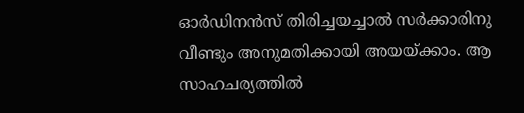ഓർഡിനൻസ് തിരിച്ചയച്ചാൽ സർക്കാരിനു വീണ്ടും അനുമതിക്കായി അയയ്ക്കാം. ആ സാഹചര്യത്തിൽ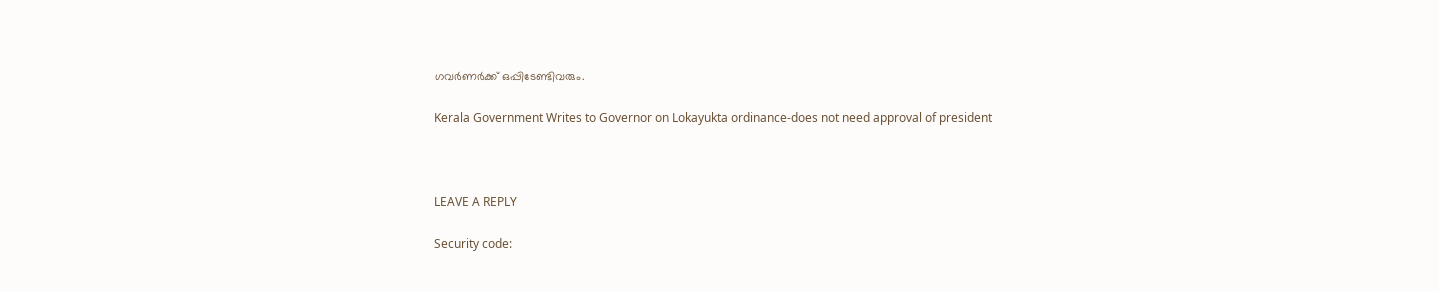ഗവർണർക്ക് ഒപ്പിടേണ്ടിവരും.

Kerala Government Writes to Governor on Lokayukta ordinance-does not need approval of president



LEAVE A REPLY

Security code: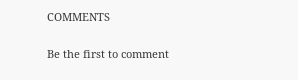COMMENTS

Be the first to comment